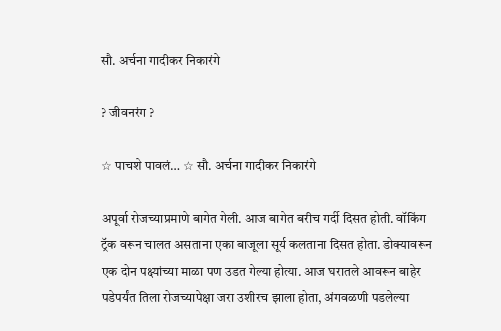सौ. अर्चना गादीकर निकारंगे

? जीवनरंग ?

☆ पाचशे पावलं… ☆ सौ. अर्चना गादीकर निकारंगे

अपूर्वा रोजच्याप्रमाणे बागेत गेली. आज बागेत बरीच गर्दी दिसत होती. वॉकिंग ट्रॅक वरून चालत असताना एका बाजूला सूर्य कलताना दिसत होता. डोक्यावरून एक दोन पक्ष्यांच्या माळा पण उडत गेल्या होत्या. आज घरातले आवरून बाहेर पडेपर्यंत तिला रोजच्यापेक्षा जरा उशीरच झाला होता, अंगवळणी पडलेल्या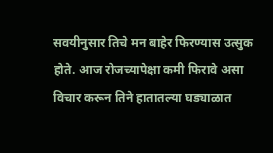सवयीनुसार तिचे मन बाहेर फिरण्यास उत्सुक होते. आज रोजच्यापेक्षा कमी फिरावे असा विचार करून तिने हातातल्या घड्याळात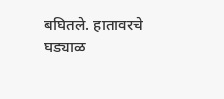बघितले. हातावरचे घड्याळ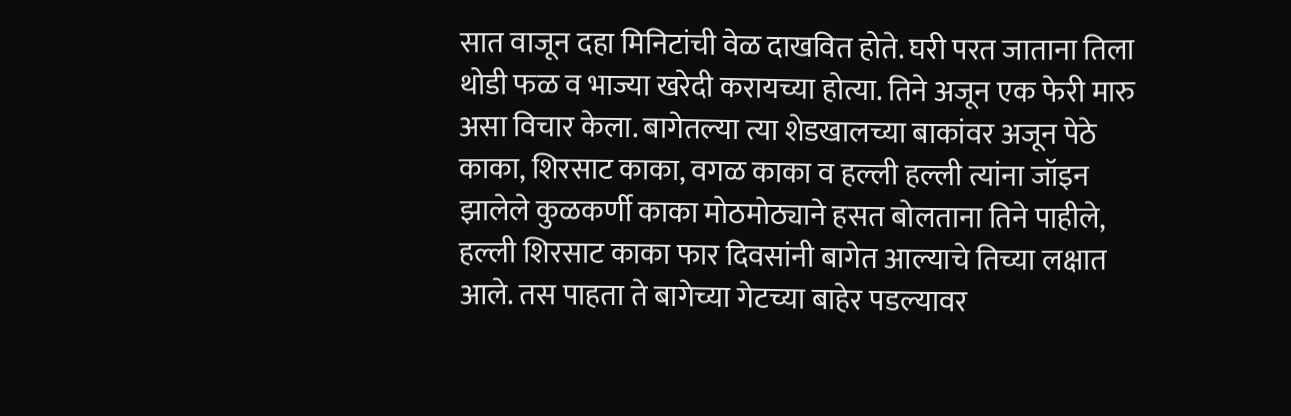सात वाजून दहा मिनिटांची वेळ दाखवित होते. घरी परत जाताना तिला थोडी फळ व भाज्या खरेदी करायच्या होत्या. तिने अजून एक फेरी मारु असा विचार केला. बागेतल्या त्या शेडखालच्या बाकांवर अजून पेठे काका, शिरसाट काका, वगळ काका व हल्ली हल्ली त्यांना जॉइन झालेले कुळकर्णी काका मोठमोठ्याने हसत बोलताना तिने पाहीले, हल्ली शिरसाट काका फार दिवसांनी बागेत आल्याचे तिच्या लक्षात आले. तस पाहता ते बागेच्या गेटच्या बाहेर पडल्यावर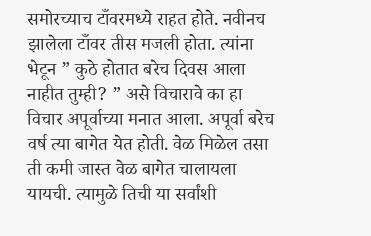समोरच्याच टाँवरमध्ये राहत होते. नवीनच झालेला टाँवर तीस मजली होता. त्यांना भेटून ” कुठे होतात बरेच दिवस आला नाहीत तुम्ही? ” असे विचारावे का हा विचार अपूर्वाच्या मनात आला. अपूर्वा बरेच वर्ष त्या बागेत येत होती. वेळ मिळेल तसा ती कमी जास्त वेळ बागेत चालायला यायची. त्यामुळे तिची या सर्वांशी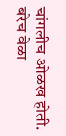चांगलीच ओळख होती. बरेच वेळा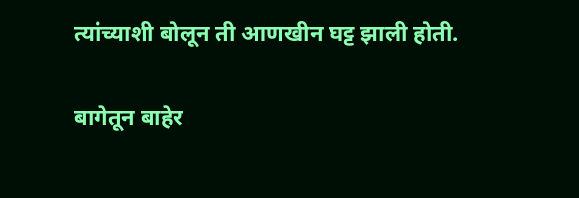त्यांच्याशी बोलून ती आणखीन घट्ट झाली होती.

बागेतून बाहेर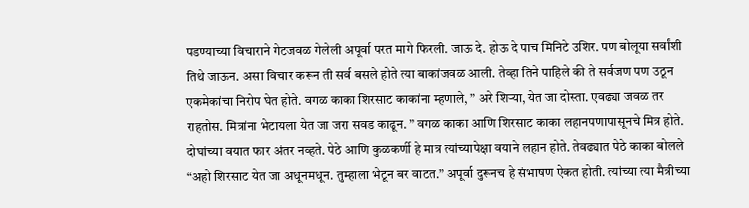पडण्याच्या विचाराने गेटजवळ गेलेली अपूर्वा परत मागे फिरली. जाऊ दे. होऊ दे पाच मिनिटे उशिर. पण बोलूया सर्वांशी तिथे जाऊन. असा विचार करून ती सर्व बसले होते त्या बाकांजवळ आली. तेव्हा तिने पाहिले की ते सर्वजण पण उठून एकमेकांचा निरोप घेत होते. वगळ काका शिरसाट काकांना म्हणाले, ” अरे शिर्‍या, येत जा दोस्ता. एवढ्या जवळ तर राहतोस. मित्रांना भेटायला येत जा जरा सवड काढून. ” वगळ काका आणि शिरसाट काका लहानपणापासूनचे मित्र होते. दोघांच्या वयात फार अंतर नव्हते. पेठे आणि कुळकर्णी हे मात्र त्यांच्यापेक्षा वयाने लहान होते. तेवढ्यात पेठे काका बोलले “अहो शिरसाट येत जा अधूनमधून. तुम्हाला भेटून बर वाटत.” अपूर्वा दुरूनच हे संभाषण ऐकत होती. त्यांच्या त्या मैत्रीच्या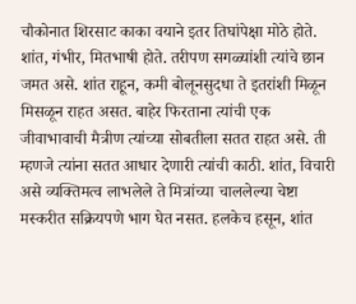चौकोनात शिरसाट काका वयाने इतर तिघांपेक्षा मोठे होते. शांत, गंभीर, मितभाषी होते. तरीपण सगळ्यांशी त्यांचे छान जमत असे. शांत राहून, कमी बोलूनसुदधा ते इतरांशी मिळून मिसळून राहत असत. बाहेर फिरताना त्यांची एक जीवाभावाची मैत्रीण त्यांच्या सोबतीला सतत राहत असे. ती म्हणजे त्यांना सतत आधार देणारी त्यांची काठी. शांत, विचारी असे व्यक्तिमत्व लाभलेले ते मित्रांच्या चाललेल्या चेष्टा मस्करीत सक्रियपणे भाग घेत नसत. हलकेच हसून, शांत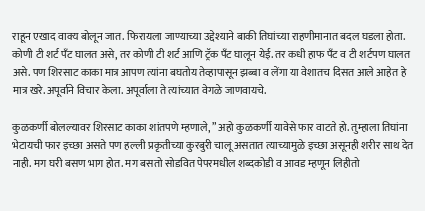राहून एखाद वाक्य बोलून जात. फिरायला जाण्याच्या उद्देश्याने बाकी तिघांच्या राहणीमानात बदल घडला होता. कोणी टी शर्ट पँट घालत असे, तर कोणी टी शर्ट आणि ट्रॅक पँट घालून येई. तर कधी हाफ पँट व टी शर्टपण घालत असे. पण शिरसाट काका मात्र आपण त्यांना बघतोय तेव्हापासून झब्बा व लेंगा या वेशातच दिसत आले आहेत हे मात्र खरे. अपूर्वाने विचार केला. अपूर्वाला ते त्यांच्यात वेगळे जाणवायचे.

कुळकर्णी बोलल्यावर शिरसाट काका शांतपणे म्हणाले, ” अहो कुळकर्णी यावेसे फार वाटते हो. तुम्हाला तिघांना भेटायची फार इच्छा असते पण हल्ली प्रकृतीच्या कुरबुरी चालू असतात त्याच्यामुळे इच्छा असूनही शरीर साथ देत नाही. मग घरी बसण भाग होत. मग बसतो सोडवित पेपरमधील शब्दकोडी व आवड म्हणून लिहीतो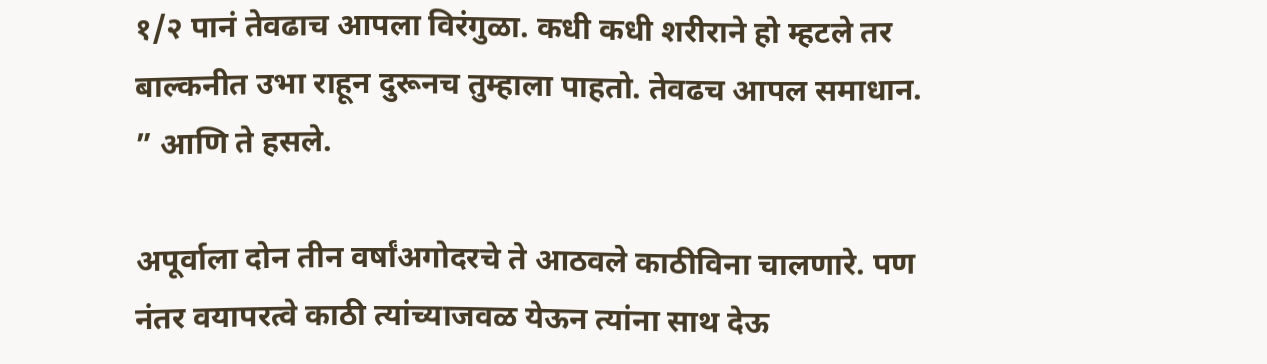१/२ पानं तेवढाच आपला विरंगुळा. कधी कधी शरीराने हो म्हटले तर बाल्कनीत उभा राहून दुरूनच तुम्हाला पाहतो. तेवढच आपल समाधान. ” आणि ते हसले.

अपूर्वाला दोन तीन वर्षांअगोदरचे ते आठवले काठीविना चालणारे. पण नंतर वयापरत्वे काठी त्यांच्याजवळ येऊन त्यांना साथ देऊ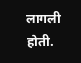लागली होती.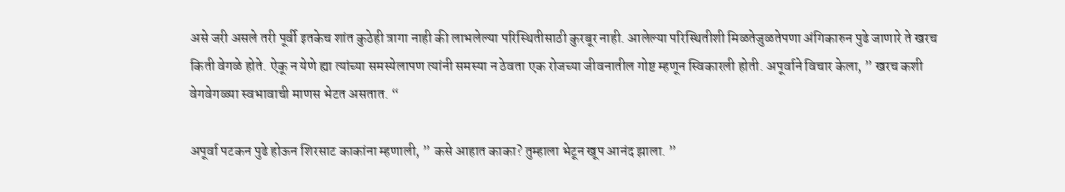असे जरी असले तरी पूर्वी इतकेच शांत कुठेही त्रागा नाही की लाभलेल्या परिस्थितीसाठी कुरबूर नाही. आलेल्या परिस्थितीशी मिळतेजुळतेपणा अंगिकारुन पुढे जाणारे ते खरच किती वेगळे होते. ऐकू न येणे ह्या त्यांच्या समस्येलापण त्यांनी समस्या न ठेवता एक रोजच्या जीवनातील गोष्ट म्हणून स्विकारली होती. अपूर्वाने विचार केला, ” खरच कशी वेगवेगळ्या स्वभावाची माणस भेटत असतात. “

अपूर्वा पटकन पुढे होऊन शिरसाट काकांना म्हणाली, ” कसे आहात काका? तुम्हाला भेटून खूप आनंद झाला. ”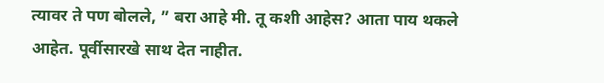त्यावर ते पण बोलले, ” बरा आहे मी. तू कशी आहेस? आता पाय थकले आहेत. पूर्वीसारखे साथ देत नाहीत.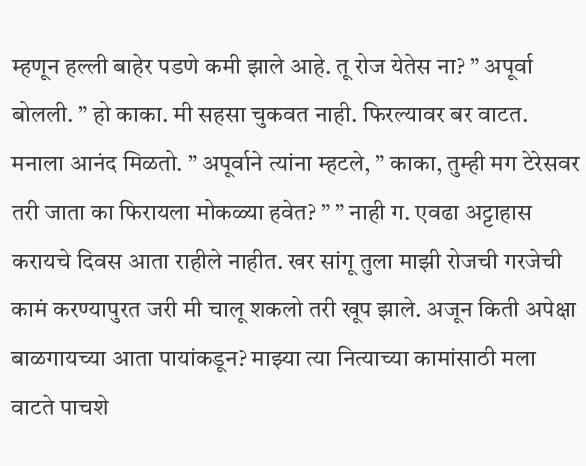म्हणून हल्ली बाहेर पडणे कमी झाले आहे. तू रोज येतेस ना? ” अपूर्वा बोलली. ” हो काका. मी सहसा चुकवत नाही. फिरल्यावर बर वाटत. मनाला आनंद मिळतो. ” अपूर्वाने त्यांना म्हटले, ” काका, तुम्ही मग टेरेसवर तरी जाता का फिरायला मोकळ्या हवेत? ” ” नाही ग. एवढा अट्टाहास करायचे दिवस आता राहीले नाहीत. खर सांगू तुला माझी रोजची गरजेची कामं करण्यापुरत जरी मी चालू शकलो तरी खूप झाले. अजून किती अपेक्षा बाळगायच्या आता पायांकडून? माझ्या त्या नित्याच्या कामांसाठी मला वाटते पाचशे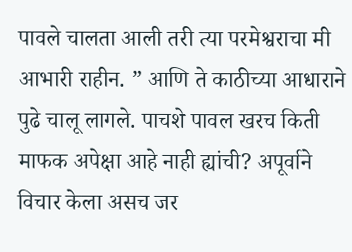पावले चालता आली तरी त्या परमेश्वराचा मी आभारी राहीन. ” आणि ते काठीच्या आधाराने पुढे चालू लागले. पाचशे पावल खरच किती माफक अपेक्षा आहे नाही ह्यांची? अपूर्वाने विचार केला असच जर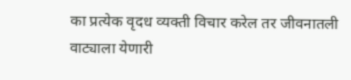का प्रत्येक वृदध व्यक्ती विचार करेल तर जीवनातली वाट्याला येणारी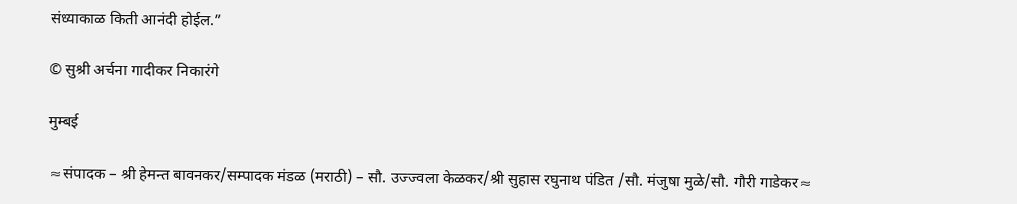संध्याकाळ किती आनंदी होईल.”

© सुश्री अर्चना गादीकर निकारंगे

मुम्बई

≈संपादक – श्री हेमन्त बावनकर/सम्पादक मंडळ (मराठी) – सौ. उज्ज्वला केळकर/श्री सुहास रघुनाथ पंडित /सौ. मंजुषा मुळे/सौ. गौरी गाडेकर≈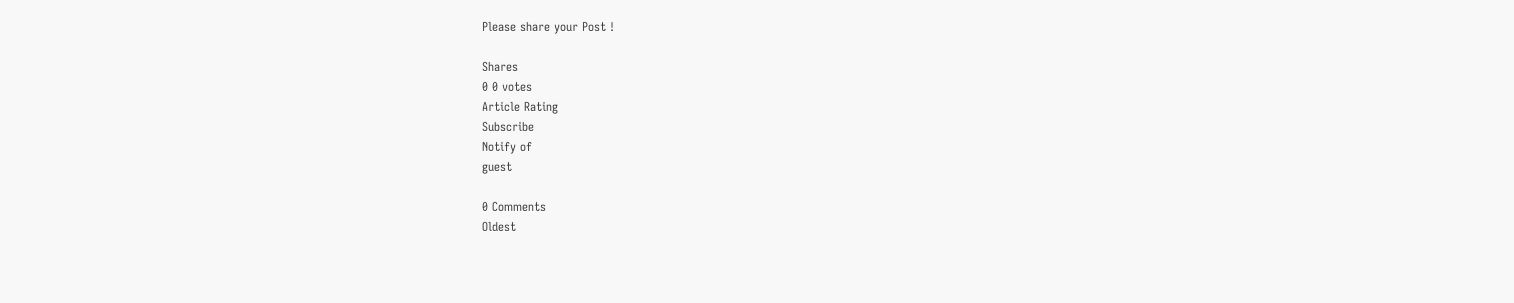Please share your Post !

Shares
0 0 votes
Article Rating
Subscribe
Notify of
guest

0 Comments
Oldest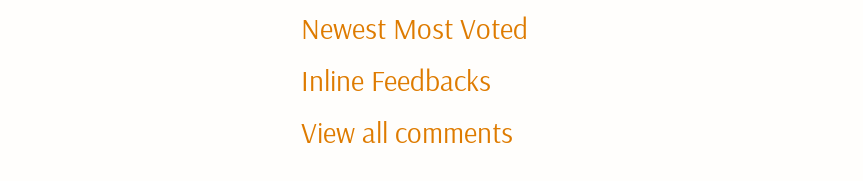Newest Most Voted
Inline Feedbacks
View all comments